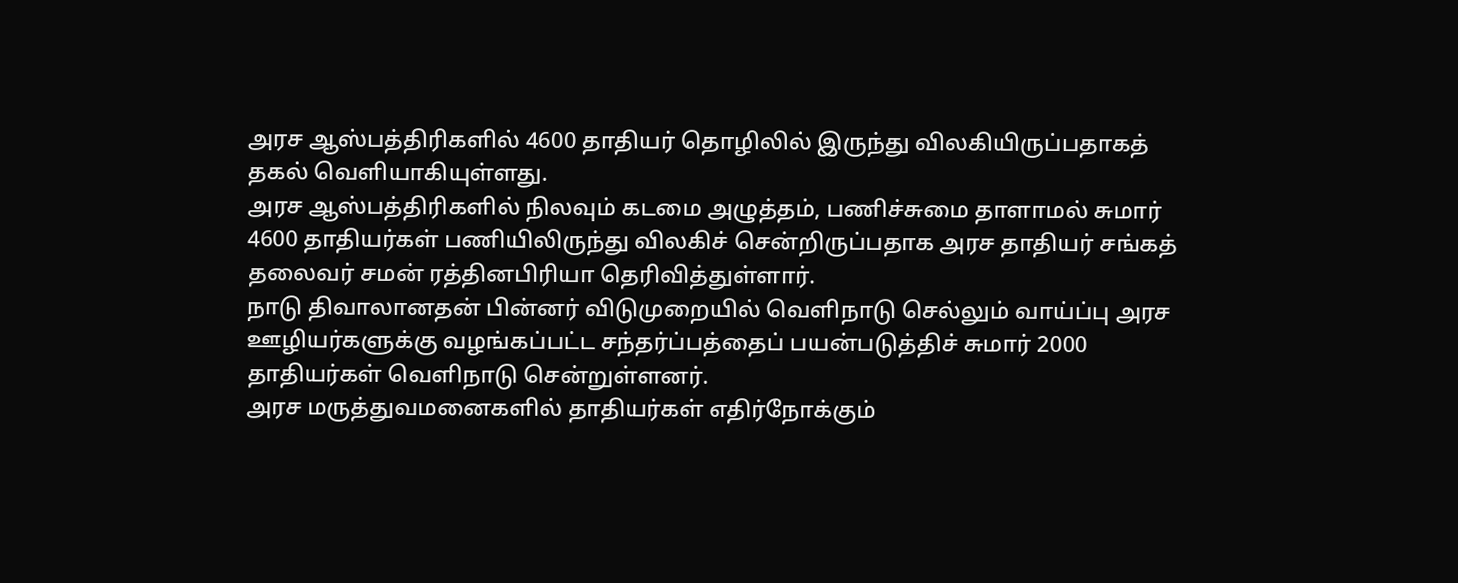அரச ஆஸ்பத்திரிகளில் 4600 தாதியர் தொழிலில் இருந்து விலகியிருப்பதாகத் தகல் வெளியாகியுள்ளது.
அரச ஆஸ்பத்திரிகளில் நிலவும் கடமை அழுத்தம், பணிச்சுமை தாளாமல் சுமார் 4600 தாதியர்கள் பணியிலிருந்து விலகிச் சென்றிருப்பதாக அரச தாதியர் சங்கத் தலைவர் சமன் ரத்தினபிரியா தெரிவித்துள்ளார்.
நாடு திவாலானதன் பின்னர் விடுமுறையில் வெளிநாடு செல்லும் வாய்ப்பு அரச ஊழியர்களுக்கு வழங்கப்பட்ட சந்தர்ப்பத்தைப் பயன்படுத்திச் சுமார் 2000 தாதியர்கள் வெளிநாடு சென்றுள்ளனர்.
அரச மருத்துவமனைகளில் தாதியர்கள் எதிர்நோக்கும்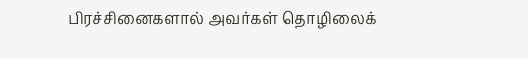பிரச்சினைகளால் அவர்கள் தொழிலைக்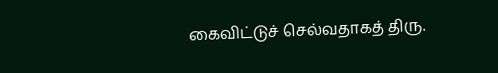கைவிட்டுச் செல்வதாகத் திரு.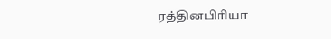ரத்தினபிரியா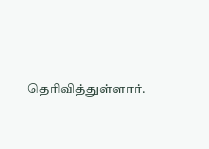தெரிவித்துள்ளார்.